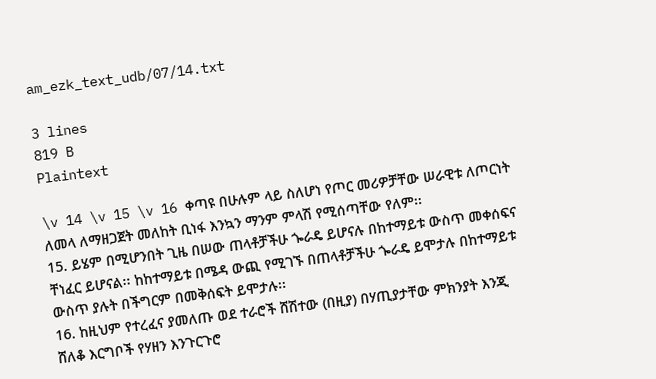am_ezk_text_udb/07/14.txt

3 lines
819 B
Plaintext

\v 14 \v 15 \v 16 ቀጣዩ በሁሉም ላይ ስለሆነ የጦር መሪዎቻቸው ሠራዊቱ ለጦርነት ለመላ ለማዘጋጀት መለከት ቢነፋ እንኳን ማንም ምላሽ የሚሰጣቸው የለም፡፡
15. ይሄም በሚሆንበት ጊዜ በሠው ጠላቶቻችሁ ጐራዴ ይሆናሉ በከተማይቱ ውስጥ መቀሰፍና ቸነፈር ይሆናል፡፡ ከከተማይቱ በሜዳ ውጪ የሚገኙ በጠላቶቻችሁ ጐራዴ ይሞታሉ በከተማይቱ ውስጥ ያሉት በችግርም በመቅሰፍት ይሞታሉ፡፡
16. ከዚህም የተረፈና ያመለጡ ወደ ተራሮች ሸሽተው (በዚያ) በሃጢያታቸው ምክንያት እንጂ ሸለቆ እርግቦች የሃዘን እንጉርጉሮ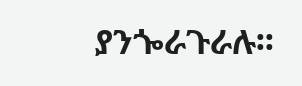ያንጐራጉራሉ፡፡